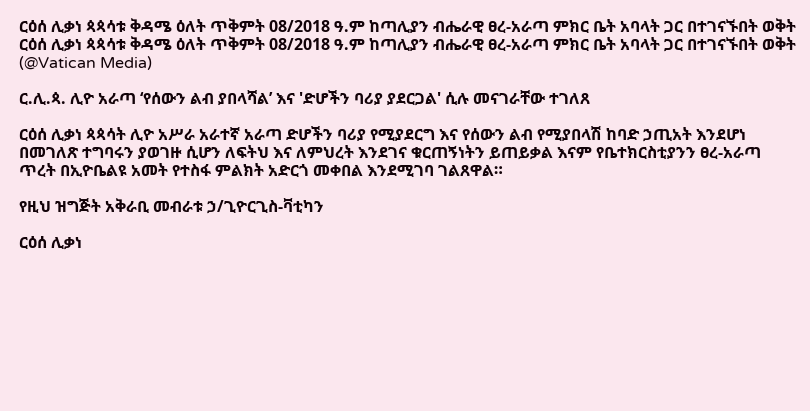ርዕሰ ሊቃነ ጳጳሳቱ ቅዳሜ ዕለት ጥቅምት 08/2018 ዓ.ም ከጣሊያን ብሔራዊ ፀረ-አራጣ ምክር ቤት አባላት ጋር በተገናኙበት ወቅት ርዕሰ ሊቃነ ጳጳሳቱ ቅዳሜ ዕለት ጥቅምት 08/2018 ዓ.ም ከጣሊያን ብሔራዊ ፀረ-አራጣ ምክር ቤት አባላት ጋር በተገናኙበት ወቅት   (@Vatican Media)

ር.ሊ.ጳ. ሊዮ አራጣ ‘የሰውን ልብ ያበላሻል’ እና 'ድሆችን ባሪያ ያደርጋል' ሲሉ መናገራቸው ተገለጸ

ርዕሰ ሊቃነ ጳጳሳት ሊዮ አሥራ አራተኛ አራጣ ድሆችን ባሪያ የሚያደርግ እና የሰውን ልብ የሚያበላሽ ከባድ ኃጢአት እንደሆነ በመገለጽ ተግባሩን ያወገዙ ሲሆን ለፍትህ እና ለምህረት እንደገና ቁርጠኝነትን ይጠይቃል እናም የቤተክርስቲያንን ፀረ-አራጣ ጥረት በኢዮቤልዩ አመት የተስፋ ምልክት አድርጎ መቀበል እንደሚገባ ገልጸዋል።

የዚህ ዝግጅት አቅራቢ መብራቱ ኃ/ጊዮርጊስ-ቫቲካን

ርዕሰ ሊቃነ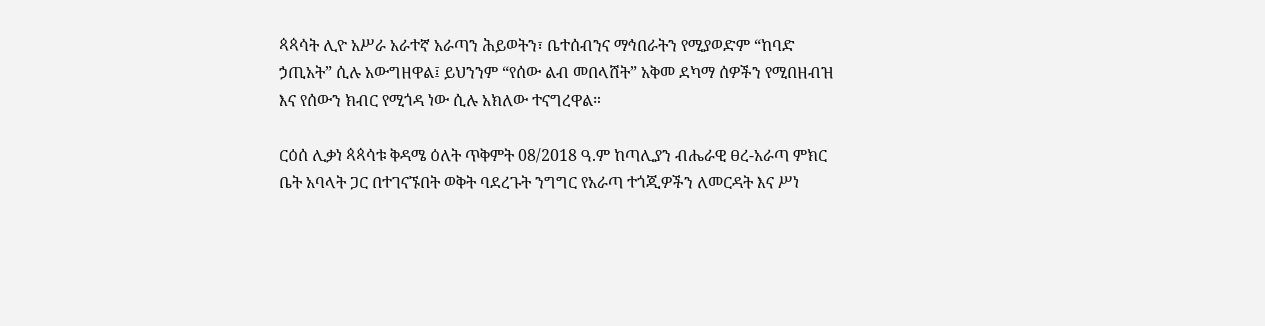ጳጳሳት ሊዮ አሥራ አራተኛ አራጣን ሕይወትን፣ ቤተሰብንና ማኅበራትን የሚያወድም “ከባድ ኃጢአት” ሲሉ አውግዘዋል፤ ይህንንም “የሰው ልብ መበላሸት” አቅመ ደካማ ሰዎችን የሚበዘብዝ እና የሰውን ክብር የሚጎዳ ነው ሲሉ አክለው ተናግረዋል።

ርዕሰ ሊቃነ ጳጳሳቱ ቅዳሜ ዕለት ጥቅምት 08/2018 ዓ.ም ከጣሊያን ብሔራዊ ፀረ-አራጣ ምክር ቤት አባላት ጋር በተገናኙበት ወቅት ባደረጉት ንግግር የአራጣ ተጎጂዎችን ለመርዳት እና ሥነ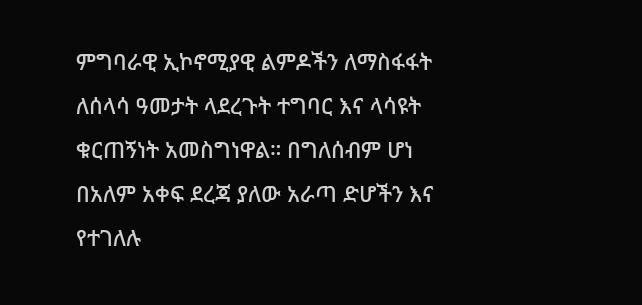ምግባራዊ ኢኮኖሚያዊ ልምዶችን ለማስፋፋት ለሰላሳ ዓመታት ላደረጉት ተግባር እና ላሳዩት ቁርጠኝነት አመስግነዋል። በግለሰብም ሆነ በአለም አቀፍ ደረጃ ያለው አራጣ ድሆችን እና የተገለሉ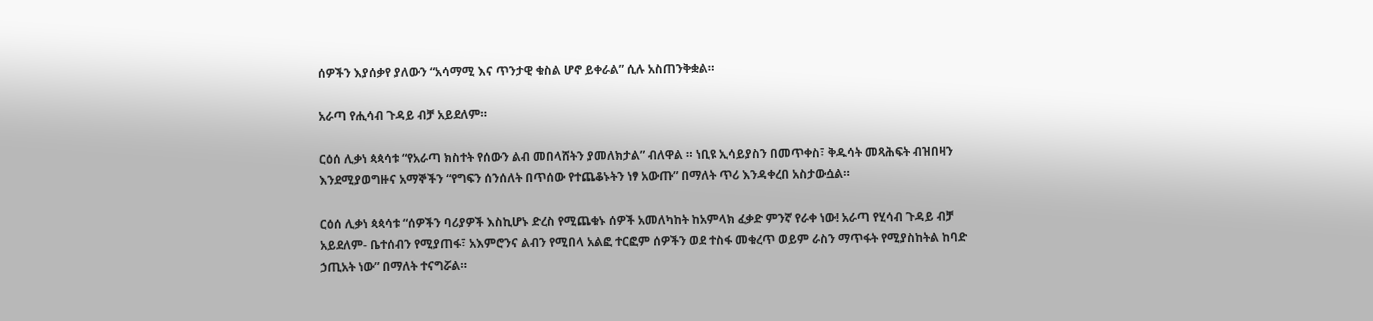ሰዎችን እያሰቃየ ያለውን “አሳማሚ እና ጥንታዊ ቁስል ሆኖ ይቀራል” ሲሉ አስጠንቅቋል።

አራጣ የሒሳብ ጉዳይ ብቻ አይደለም።

ርዕሰ ሊቃነ ጳጳሳቱ “የአራጣ ክስተት የሰውን ልብ መበላሸትን ያመለክታል” ብለዋል ። ነቢዩ ኢሳይያስን በመጥቀስ፣ ቅዱሳት መጻሕፍት ብዝበዛን እንደሚያወግዙና አማኞችን “የግፍን ሰንሰለት በጥሰው የተጨቆኑትን ነፃ አውጡ” በማለት ጥሪ እንዳቀረበ አስታውሷል።

ርዕሰ ሊቃነ ጳጳሳቱ “ሰዎችን ባሪያዎች እስኪሆኑ ድረስ የሚጨቁኑ ሰዎች አመለካከት ከአምላክ ፈቃድ ምንኛ የራቀ ነው! አራጣ የሂሳብ ጉዳይ ብቻ አይደለም- ቤተሰብን የሚያጠፋ፣ አእምሮንና ልብን የሚበላ አልፎ ተርፎም ሰዎችን ወደ ተስፋ መቁረጥ ወይም ራስን ማጥፋት የሚያስከትል ከባድ ኃጢአት ነው” በማለት ተናግሯል።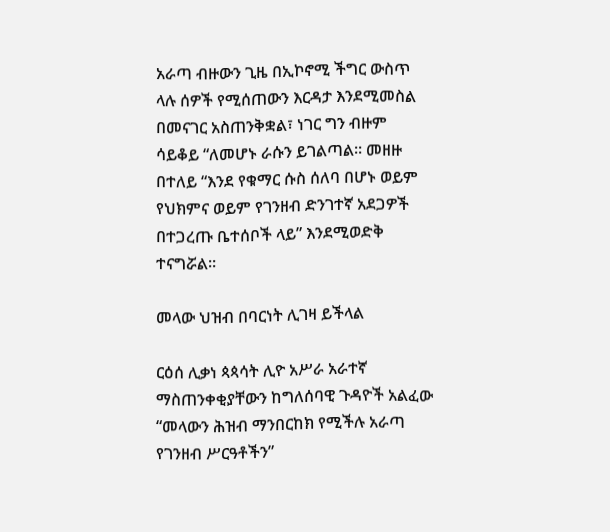አራጣ ብዙውን ጊዜ በኢኮኖሚ ችግር ውስጥ ላሉ ሰዎች የሚሰጠውን እርዳታ እንደሚመስል በመናገር አስጠንቅቋል፣ ነገር ግን ብዙም ሳይቆይ “ለመሆኑ ራሱን ይገልጣል። መዘዙ በተለይ “እንደ የቁማር ሱስ ሰለባ በሆኑ ወይም የህክምና ወይም የገንዘብ ድንገተኛ አደጋዎች በተጋረጡ ቤተሰቦች ላይ” እንደሚወድቅ ተናግሯል።

መላው ህዝብ በባርነት ሊገዛ ይችላል

ርዕሰ ሊቃነ ጳጳሳት ሊዮ አሥራ አራተኛ ማስጠንቀቂያቸውን ከግለሰባዊ ጉዳዮች አልፈው “መላውን ሕዝብ ማንበርከክ የሚችሉ አራጣ የገንዘብ ሥርዓቶችን”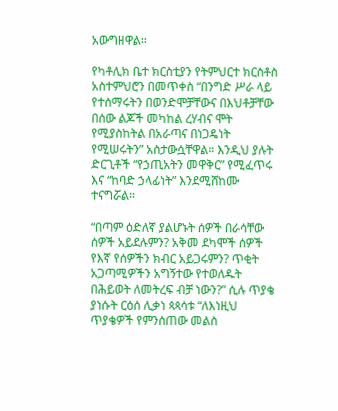አውግዘዋል።

የካቶሊክ ቤተ ክርስቲያን የትምህርተ ክርስቶስ አስተምህሮን በመጥቀስ “በንግድ ሥራ ላይ የተሰማሩትን በወንድሞቻቸውና በእህቶቻቸው በሰው ልጆች መካከል ረሃብና ሞት የሚያስከትል በአራጣና በነጋዴነት የሚሠሩትን” አስታውሷቸዋል። እንዲህ ያሉት ድርጊቶች “የኃጢአትን መዋቅር” የሚፈጥሩ እና “ከባድ ኃላፊነት” እንደሚሸከሙ ተናግሯል።

“በጣም ዕድለኛ ያልሆኑት ሰዎች በራሳቸው ሰዎች አይደሉምን? አቅመ ደካሞች ሰዎች የእኛ የሰዎችን ክብር አይጋሩምን? ጥቂት አጋጣሚዎችን አግኝተው የተወለዱት በሕይወት ለመትረፍ ብቻ ነውን?” ሲሉ ጥያቄ ያነሱት ርዕሰ ሊቃነ ጳጳሳቱ “ለእነዚህ ጥያቄዎች የምንሰጠው መልስ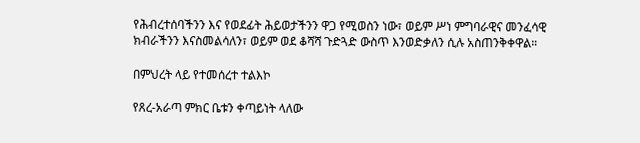የሕብረተሰባችንን እና የወደፊት ሕይወታችንን ዋጋ የሚወስን ነው፣ ወይም ሥነ ምግባራዊና መንፈሳዊ ክብራችንን እናስመልሳለን፣ ወይም ወደ ቆሻሻ ጉድጓድ ውስጥ እንወድቃለን ሲሉ አስጠንቅቀዋል።

በምህረት ላይ የተመሰረተ ተልእኮ

የጸረ-አራጣ ምክር ቤቱን ቀጣይነት ላለው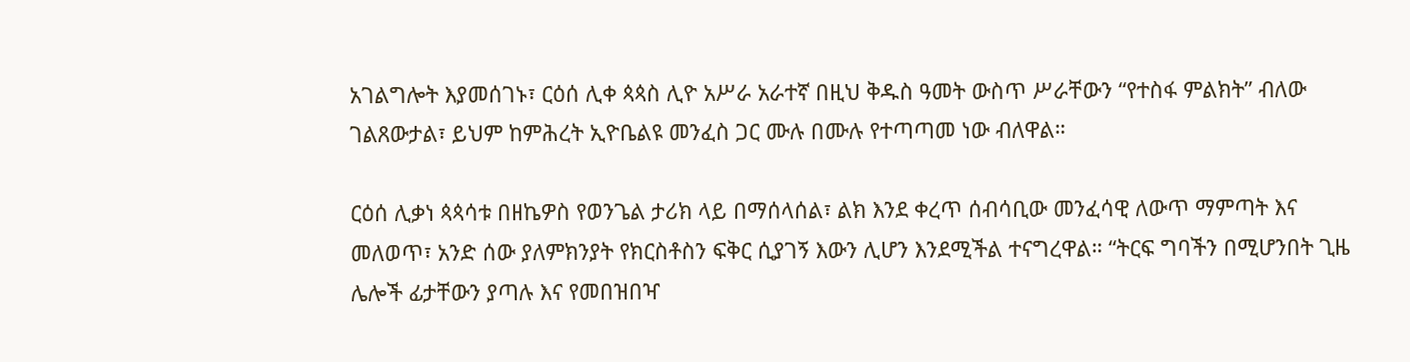አገልግሎት እያመሰገኑ፣ ርዕሰ ሊቀ ጳጳስ ሊዮ አሥራ አራተኛ በዚህ ቅዱስ ዓመት ውስጥ ሥራቸውን “የተስፋ ምልክት” ብለው ገልጸውታል፣ ይህም ከምሕረት ኢዮቤልዩ መንፈስ ጋር ሙሉ በሙሉ የተጣጣመ ነው ብለዋል።

ርዕሰ ሊቃነ ጳጳሳቱ በዘኬዎስ የወንጌል ታሪክ ላይ በማሰላሰል፣ ልክ እንደ ቀረጥ ሰብሳቢው መንፈሳዊ ለውጥ ማምጣት እና መለወጥ፣ አንድ ሰው ያለምክንያት የክርስቶስን ፍቅር ሲያገኝ እውን ሊሆን እንደሚችል ተናግረዋል። “ትርፍ ግባችን በሚሆንበት ጊዜ ሌሎች ፊታቸውን ያጣሉ እና የመበዝበዣ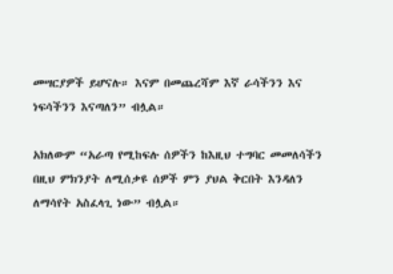መሣርያዎች ይሆናሉ። እናም በመጨረሻም እኛ ራሳችንን እና ነፍሳችንን እናጣለን” ብሏል።

አክለውም “አራጣ የሚከፍሉ ሰዎችን ከእዚህ ተግባር መመለሳችን በዚህ ምክንያት ለሚሰቃዩ ሰዎች ምን ያህል ቅርበት እንዳለን ለማሳየት አስፈላጊ ነው” ብሏል።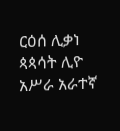ርዕሰ ሊቃነ ጳጳሳት ሊዮ አሥራ አራተኛ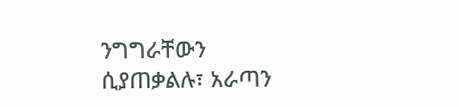ንግግራቸውን ሲያጠቃልሉ፣ አራጣን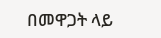በመዋጋት ላይ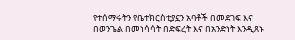የተሰማሩትን የቤተክርስቲያኗን አባቶች በመደገፍ እና በወንጌል በመነሳሳት በድፍረት እና በአንድነት እንዲጸኑ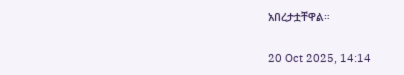አበረታቷቸዋል።

20 Oct 2025, 14:14